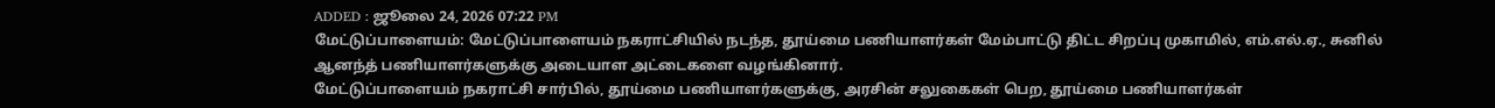ADDED : ஜூலை 24, 2026 07:22 PM
மேட்டுப்பாளையம்: மேட்டுப்பாளையம் நகராட்சியில் நடந்த, தூய்மை பணியாளர்கள் மேம்பாட்டு திட்ட சிறப்பு முகாமில், எம்.எல்.ஏ., சுனில் ஆனந்த் பணியாளர்களுக்கு அடையாள அட்டைகளை வழங்கினார்.
மேட்டுப்பாளையம் நகராட்சி சார்பில், தூய்மை பணியாளர்களுக்கு, அரசின் சலுகைகள் பெற, தூய்மை பணியாளர்கள்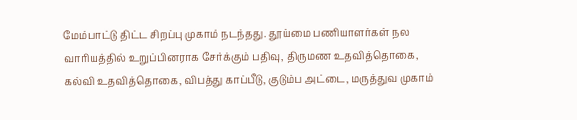மேம்பாட்டு திட்ட சிறப்பு முகாம் நடந்தது. தூய்மை பணியாளர்கள் நல வாரியத்தில் உறுப்பினராக சேர்க்கும் பதிவு, திருமண உதவித்தொகை, கல்வி உதவித்தொகை, விபத்து காப்பீடு, குடும்ப அட்டை, மருத்துவ முகாம்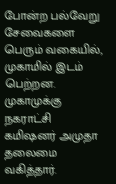போன்ற பல்வேறு சேவைகளை பெரும் வகையில், முகாமில் இடம் பெற்றன. முகாமுக்கு நகராட்சி கமிஷனர் அமுதா தலைமை வகித்தார்.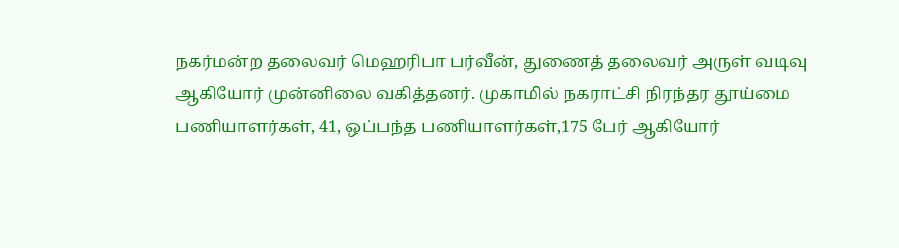நகர்மன்ற தலைவர் மெஹரிபா பர்வீன், துணைத் தலைவர் அருள் வடிவு ஆகியோர் முன்னிலை வகித்தனர். முகாமில் நகராட்சி நிரந்தர தூய்மை பணியாளர்கள், 41, ஒப்பந்த பணியாளர்கள்,175 பேர் ஆகியோர்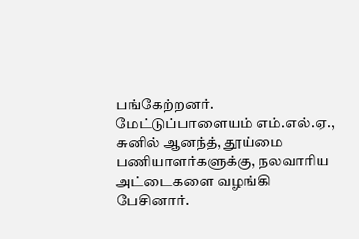பங்கேற்றனர்.
மேட்டுப்பாளையம் எம்.எல்.ஏ., சுனில் ஆனந்த், தூய்மை பணியாளர்களுக்கு, நலவாரிய அட்டைகளை வழங்கி பேசினார்.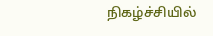நிகழ்ச்சியில்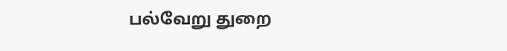பல்வேறு துறை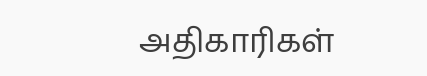அதிகாரிகள்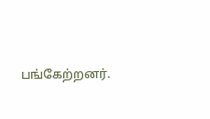பங்கேற்றனர்.